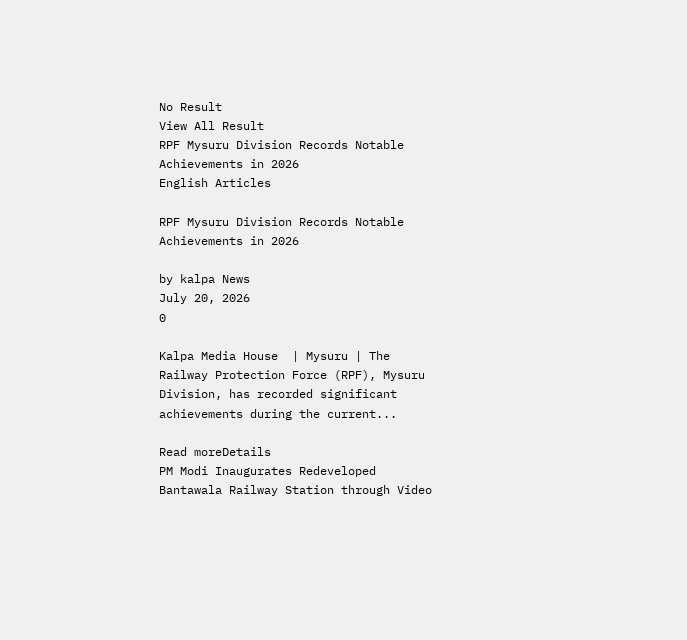No Result
View All Result
RPF Mysuru Division Records Notable Achievements in 2026
English Articles

RPF Mysuru Division Records Notable Achievements in 2026

by kalpa News
July 20, 2026
0

Kalpa Media House  | Mysuru | The Railway Protection Force (RPF), Mysuru Division, has recorded significant achievements during the current...

Read moreDetails
PM Modi Inaugurates Redeveloped Bantawala Railway Station through Video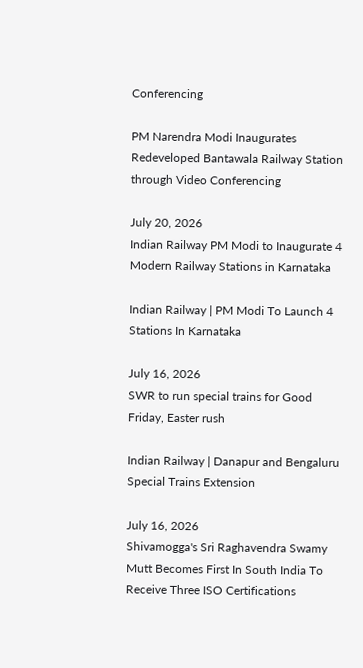Conferencing

PM Narendra Modi Inaugurates Redeveloped Bantawala Railway Station through Video Conferencing

July 20, 2026
Indian Railway PM Modi to Inaugurate 4 Modern Railway Stations in Karnataka

Indian Railway | PM Modi To Launch 4 Stations In Karnataka

July 16, 2026
SWR to run special trains for Good Friday, Easter rush

Indian Railway | Danapur and Bengaluru Special Trains Extension

July 16, 2026
Shivamogga's Sri Raghavendra Swamy Mutt Becomes First In South India To Receive Three ISO Certifications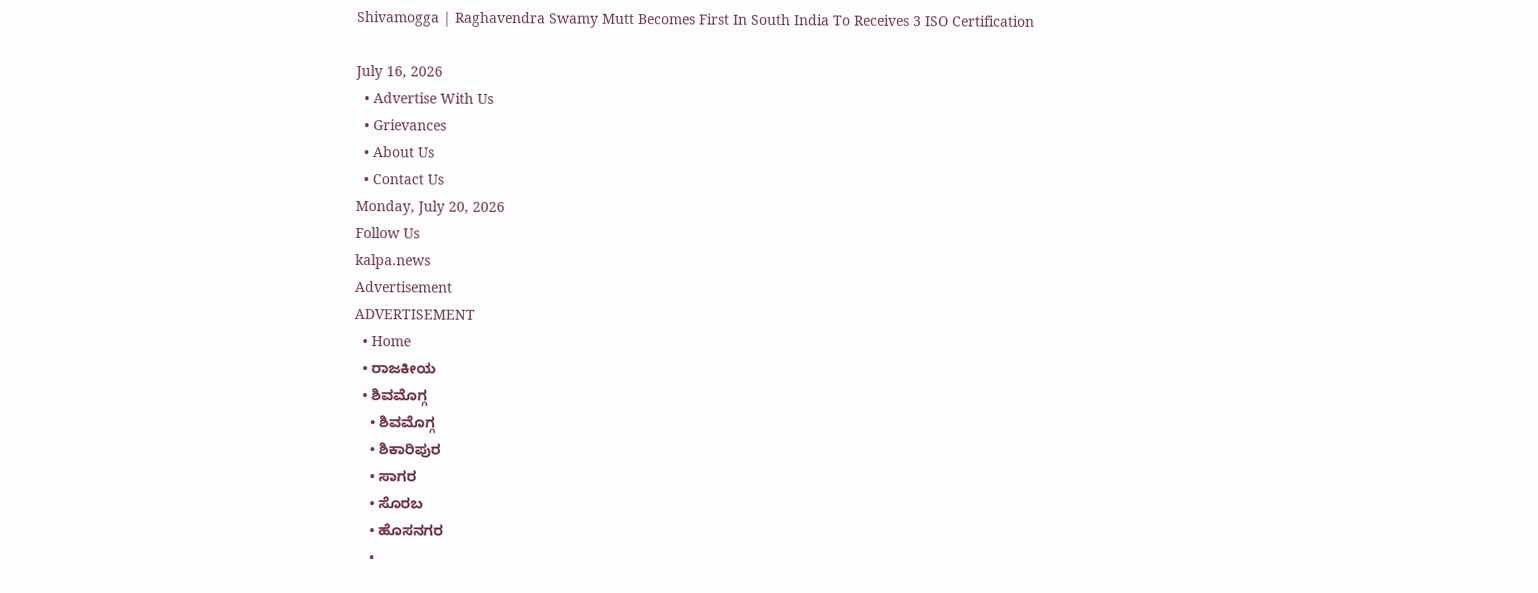Shivamogga | Raghavendra Swamy Mutt Becomes First In South India To Receives 3 ISO Certification

July 16, 2026
  • Advertise With Us
  • Grievances
  • About Us
  • Contact Us
Monday, July 20, 2026
Follow Us
kalpa.news
Advertisement
ADVERTISEMENT
  • Home
  • ರಾಜಕೀಯ
  • ಶಿವಮೊಗ್ಗ
    • ಶಿವಮೊಗ್ಗ
    • ಶಿಕಾರಿಪುರ
    • ಸಾಗರ
    • ಸೊರಬ
    • ಹೊಸನಗರ
    •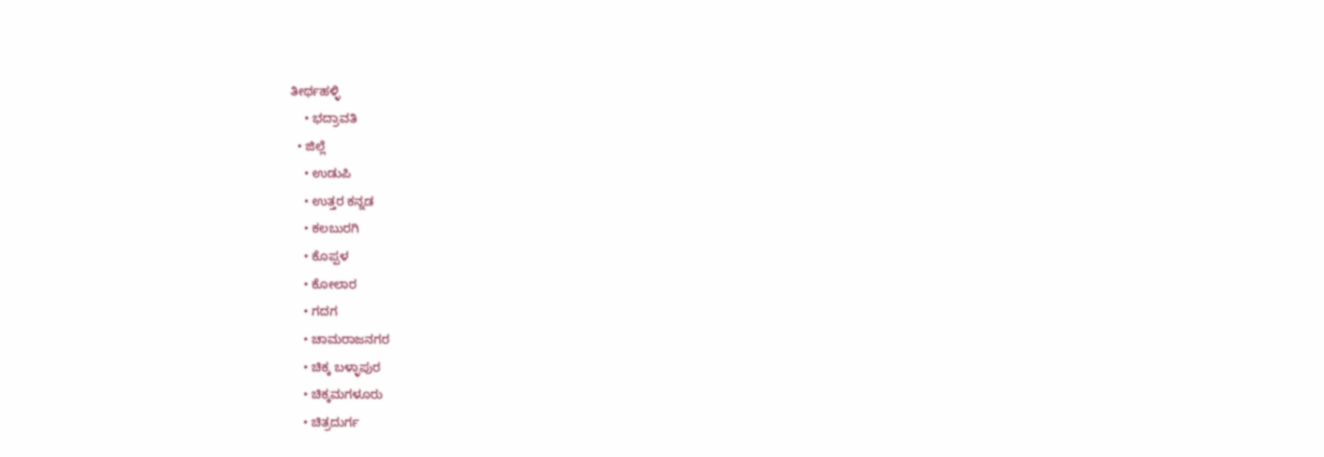ತೀರ್ಥಹಳ್ಳಿ
    • ಭದ್ರಾವತಿ
  • ಜಿಲ್ಲೆ
    • ಉಡುಪಿ
    • ಉತ್ತರ ಕನ್ನಡ
    • ಕಲಬುರಗಿ
    • ಕೊಪ್ಪಳ
    • ಕೋಲಾರ
    • ಗದಗ
    • ಚಾಮರಾಜನಗರ
    • ಚಿಕ್ಕ ಬಳ್ಳಾಪುರ
    • ಚಿಕ್ಕಮಗಳೂರು
    • ಚಿತ್ರದುರ್ಗ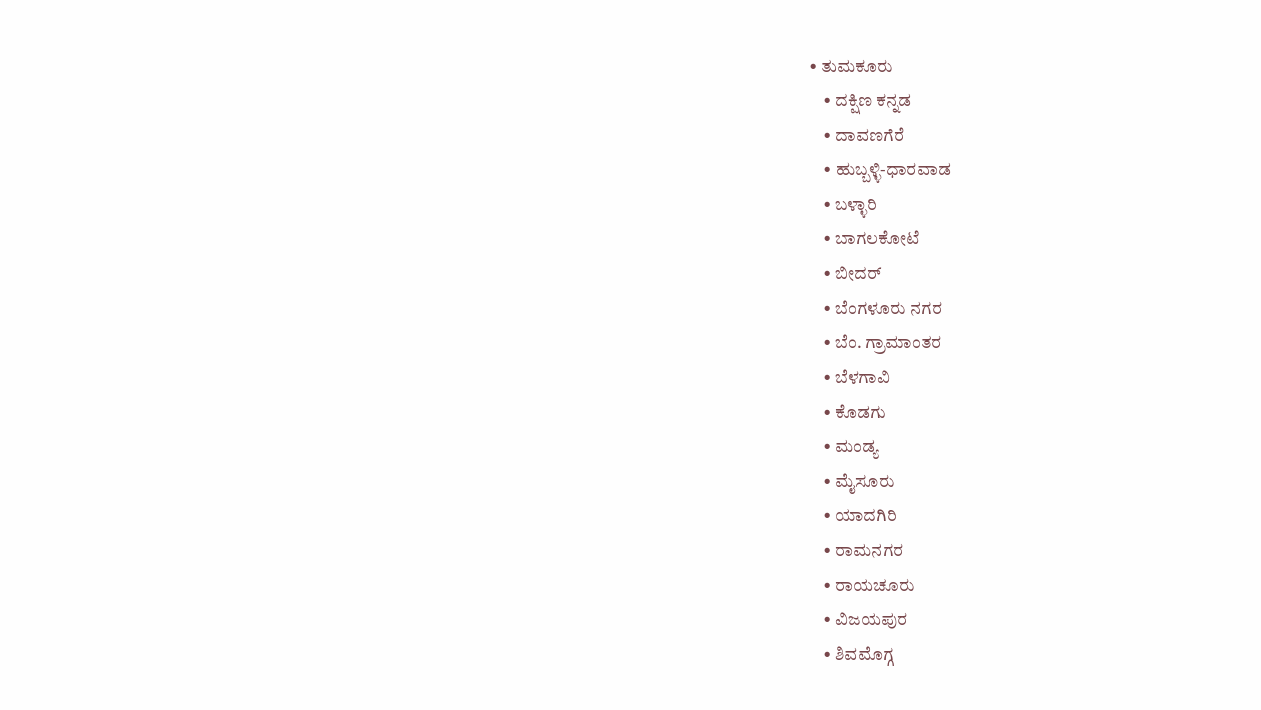• ತುಮಕೂರು
    • ದಕ್ಷಿಣ ಕನ್ನಡ
    • ದಾವಣಗೆರೆ
    • ಹುಬ್ಬಳ್ಳಿ-ಧಾರವಾಡ
    • ಬಳ್ಳಾರಿ
    • ಬಾಗಲಕೋಟೆ
    • ಬೀದರ್
    • ಬೆಂಗಳೂರು ನಗರ
    • ಬೆಂ. ಗ್ರಾಮಾಂತರ
    • ಬೆಳಗಾವಿ
    • ಕೊಡಗು
    • ಮಂಡ್ಯ
    • ಮೈಸೂರು
    • ಯಾದಗಿರಿ
    • ರಾಮನಗರ
    • ರಾಯಚೂರು
    • ವಿಜಯಪುರ
    • ಶಿವಮೊಗ್ಗ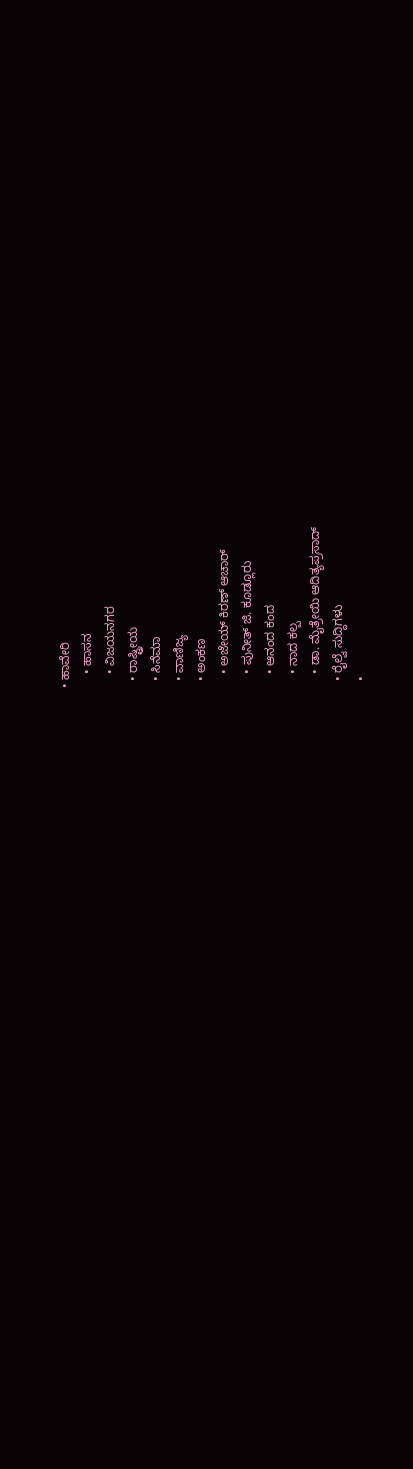• ಹಾವೇರಿ
    • ಹಾಸನ
    • ವಿಜಯನಗರ
  • ರಾಷ್ಟ್ರೀಯ
  • ಸಿನೆಮಾ
  • ವಾಣಿಜ್ಯ
  • ಅಂಕಣ
    • ಅಜೇಯ್ ಕಿರಣ್ ಆಚಾರ್
    • ಪುನೀತ್ ಜಿ. ಕೂಡ್ಲೂರು
    • ಆನಂದ ಕಂದ
    • ನಾದ ಕಲ್ಪ
    • ಡಾ. ಮೈತ್ರೇಯಿ ಆದಿತ್ಯಪ್ರಸಾದ್
  • ರೈಲ್ವೆ ಸುದ್ದಿಗಳು
  •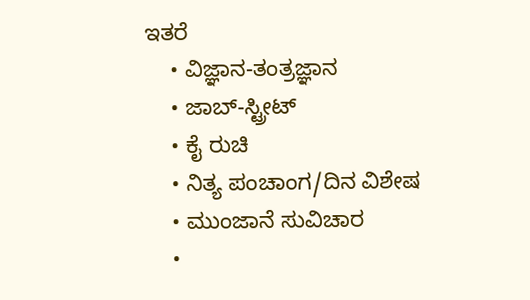ಇತರೆ
    • ವಿಜ್ಞಾನ-ತಂತ್ರಜ್ಞಾನ
    • ಜಾಬ್-ಸ್ಟ್ರೀಟ್
    • ಕೈ ರುಚಿ
    • ನಿತ್ಯ ಪಂಚಾಂಗ/ದಿನ ವಿಶೇಷ
    • ಮುಂಜಾನೆ ಸುವಿಚಾರ
    •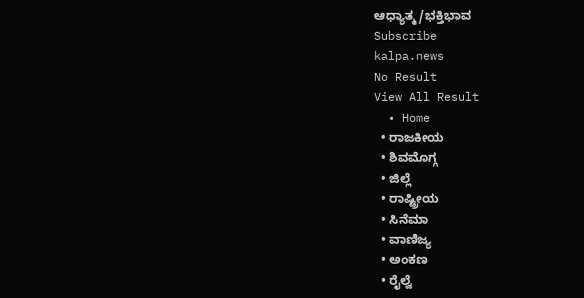ಆಧ್ಯಾತ್ಮ/ಭಕ್ತಿಭಾವ
Subscribe
kalpa.news
No Result
View All Result
  • Home
  • ರಾಜಕೀಯ
  • ಶಿವಮೊಗ್ಗ
  • ಜಿಲ್ಲೆ
  • ರಾಷ್ಟ್ರೀಯ
  • ಸಿನೆಮಾ
  • ವಾಣಿಜ್ಯ
  • ಅಂಕಣ
  • ರೈಲ್ವೆ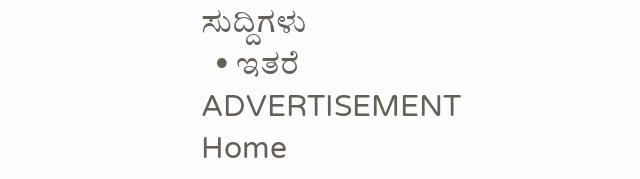ಸುದ್ದಿಗಳು
  • ಇತರೆ
ADVERTISEMENT
Home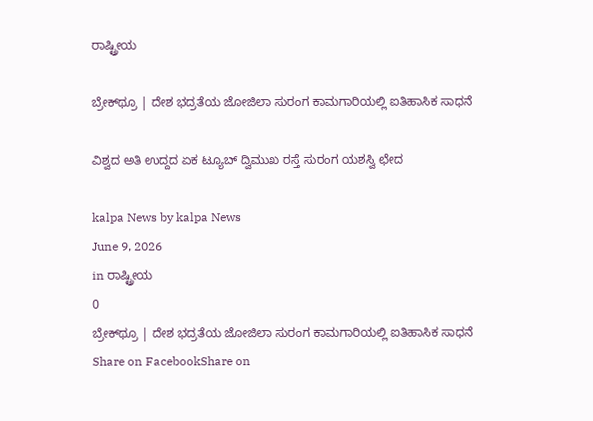ರಾಷ್ಟ್ರೀಯ

ಬ್ರೇಕ್‌ಥ್ರೂ | ದೇಶ ಭದ್ರತೆಯ ಜೋಜಿಲಾ ಸುರಂಗ ಕಾಮಗಾರಿಯಲ್ಲಿ ಐತಿಹಾಸಿಕ ಸಾಧನೆ

ವಿಶ್ವದ ಅತಿ ಉದ್ದದ ಏಕ ಟ್ಯೂಬ್ ದ್ವಿಮುಖ ರಸ್ತೆ ಸುರಂಗ ಯಶಸ್ವಿ ಛೇದ

kalpa News by kalpa News
June 9, 2026
in ರಾಷ್ಟ್ರೀಯ
0
ಬ್ರೇಕ್‌ಥ್ರೂ | ದೇಶ ಭದ್ರತೆಯ ಜೋಜಿಲಾ ಸುರಂಗ ಕಾಮಗಾರಿಯಲ್ಲಿ ಐತಿಹಾಸಿಕ ಸಾಧನೆ
Share on FacebookShare on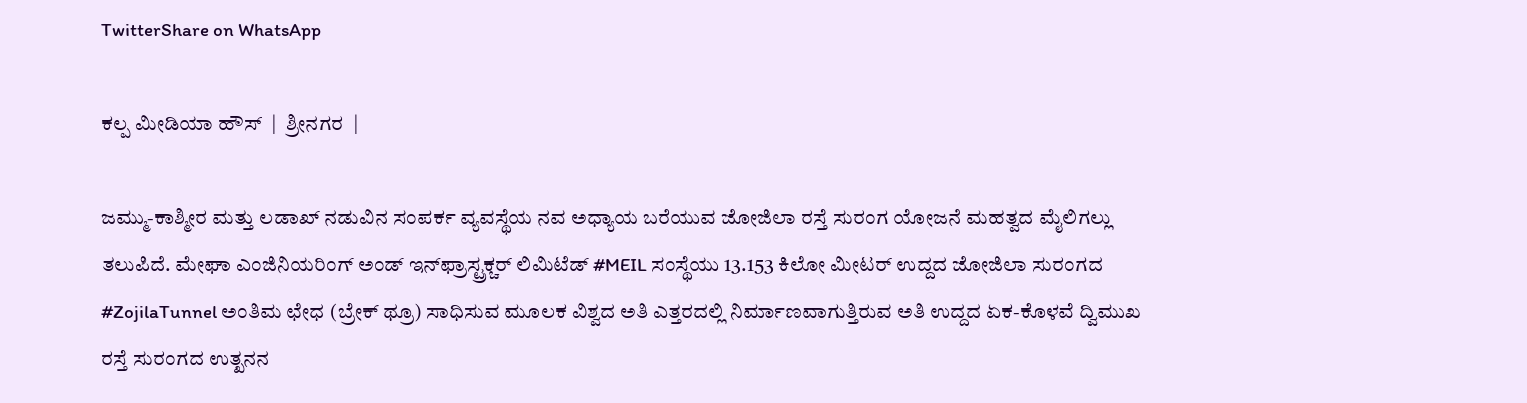TwitterShare on WhatsApp

ಕಲ್ಪ ಮೀಡಿಯಾ ಹೌಸ್  |  ಶ್ರೀನಗರ  |

ಜಮ್ಮು-ಕಾಶ್ಮೀರ ಮತ್ತು ಲಡಾಖ್ ನಡುವಿನ ಸಂಪರ್ಕ ವ್ಯವಸ್ಥೆಯ ನವ ಅಧ್ಯಾಯ ಬರೆಯುವ ಜೋಜಿಲಾ ರಸ್ತೆ ಸುರಂಗ ಯೋಜನೆ ಮಹತ್ವದ ಮೈಲಿಗಲ್ಲು ತಲುಪಿದೆ. ಮೇಘಾ ಎಂಜಿನಿಯರಿಂಗ್ ಅಂಡ್ ಇನ್‌ಫ್ರಾಸ್ಟ್ರಕ್ಚರ್ ಲಿಮಿಟೆಡ್ #MEIL ಸಂಸ್ಥೆಯು 13.153 ಕಿಲೋ ಮೀಟರ್ ಉದ್ದದ ಜೋಜಿಲಾ ಸುರಂಗದ #ZojilaTunnel ಅಂತಿಮ ಛೇಧ (ಬ್ರೇಕ್ ಥ್ರೂ) ಸಾಧಿಸುವ ಮೂಲಕ ವಿಶ್ವದ ಅತಿ ಎತ್ತರದಲ್ಲಿ ನಿರ್ಮಾಣವಾಗುತ್ತಿರುವ ಅತಿ ಉದ್ದದ ಏಕ-ಕೊಳವೆ ದ್ವಿಮುಖ ರಸ್ತೆ ಸುರಂಗದ ಉತ್ಖನನ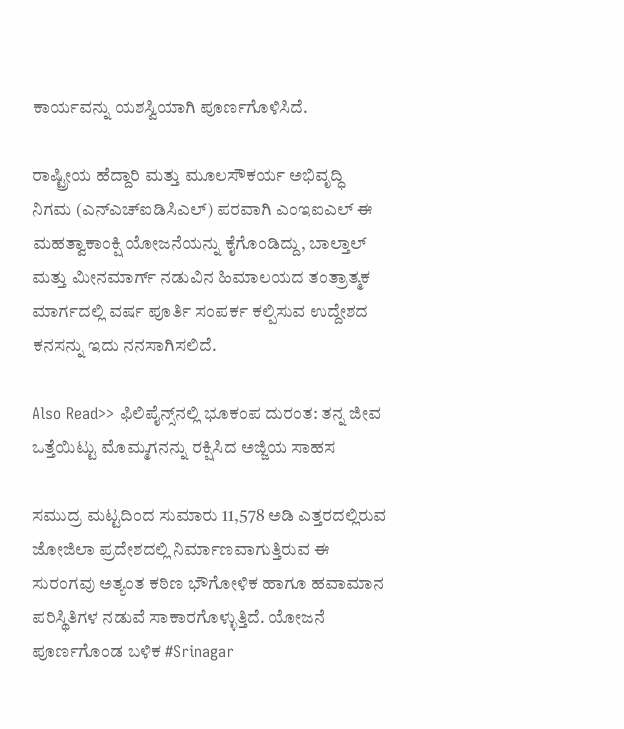ಕಾರ್ಯವನ್ನು ಯಶಸ್ವಿಯಾಗಿ ಪೂರ್ಣಗೊಳಿಸಿದೆ.

ರಾಷ್ಟ್ರೀಯ ಹೆದ್ದಾರಿ ಮತ್ತು ಮೂಲಸೌಕರ್ಯ ಅಭಿವೃದ್ಧಿ ನಿಗಮ (ಎನ್‌ಎಚ್‌ಐಡಿಸಿಎಲ್) ಪರವಾಗಿ ಎಂಇಐಎಲ್ ಈ ಮಹತ್ವಾಕಾಂಕ್ಷಿ ಯೋಜನೆಯನ್ನು ಕೈಗೊಂಡಿದ್ದು, ಬಾಲ್ತಾಲ್ ಮತ್ತು ಮೀನಮಾರ್ಗ್ ನಡುವಿನ ಹಿಮಾಲಯದ ತಂತ್ರಾತ್ಮಕ ಮಾರ್ಗದಲ್ಲಿ ವರ್ಷ ಪೂರ್ತಿ ಸಂಪರ್ಕ ಕಲ್ಪಿಸುವ ಉದ್ದೇಶದ ಕನಸನ್ನು ಇದು ನನಸಾಗಿಸಲಿದೆ.

Also Read>> ಫಿಲಿಪೈನ್ಸ್‌ನಲ್ಲಿ ಭೂಕಂಪ ದುರಂತ: ತನ್ನ ಜೀವ ಒತ್ತೆಯಿಟ್ಟು ಮೊಮ್ಮಗನನ್ನು ರಕ್ಷಿಸಿದ ಅಜ್ಜಿಯ ಸಾಹಸ

ಸಮುದ್ರ ಮಟ್ಟದಿಂದ ಸುಮಾರು 11,578 ಅಡಿ ಎತ್ತರದಲ್ಲಿರುವ ಜೋಜಿಲಾ ಪ್ರದೇಶದಲ್ಲಿ ನಿರ್ಮಾಣವಾಗುತ್ತಿರುವ ಈ ಸುರಂಗವು ಅತ್ಯಂತ ಕಠಿಣ ಭೌಗೋಳಿಕ ಹಾಗೂ ಹವಾಮಾನ ಪರಿಸ್ಥಿತಿಗಳ ನಡುವೆ ಸಾಕಾರಗೊಳ್ಳುತ್ತಿದೆ. ಯೋಜನೆ ಪೂರ್ಣಗೊಂಡ ಬಳಿಕ #Srinagar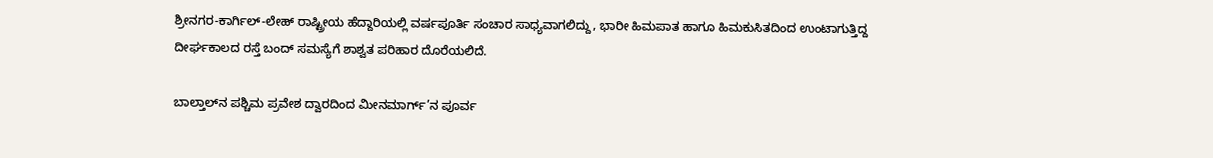ಶ್ರೀನಗರ-ಕಾರ್ಗಿಲ್-ಲೇಹ್ ರಾಷ್ಟ್ರೀಯ ಹೆದ್ದಾರಿಯಲ್ಲಿ ವರ್ಷಪೂರ್ತಿ ಸಂಚಾರ ಸಾಧ್ಯವಾಗಲಿದ್ದು, ಭಾರೀ ಹಿಮಪಾತ ಹಾಗೂ ಹಿಮಕುಸಿತದಿಂದ ಉಂಟಾಗುತ್ತಿದ್ದ ದೀರ್ಘಕಾಲದ ರಸ್ತೆ ಬಂದ್ ಸಮಸ್ಯೆಗೆ ಶಾಶ್ವತ ಪರಿಹಾರ ದೊರೆಯಲಿದೆ.

ಬಾಲ್ತಾಲ್‌ನ ಪಶ್ಚಿಮ ಪ್ರವೇಶ ದ್ವಾರದಿಂದ ಮೀನಮಾರ್ಗ್’ನ ಪೂರ್ವ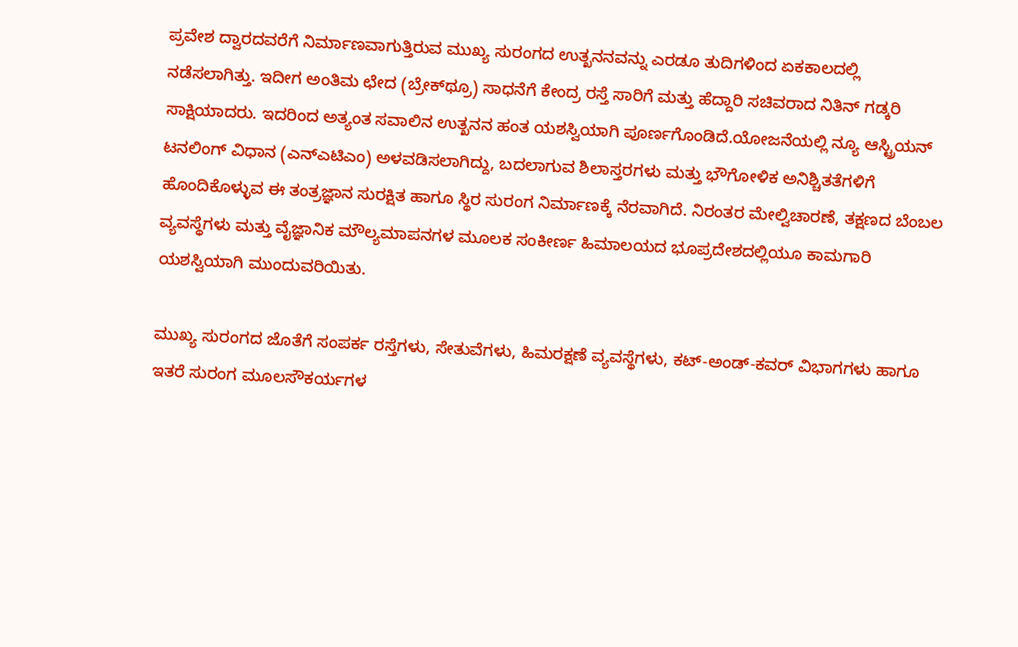ಪ್ರವೇಶ ದ್ವಾರದವರೆಗೆ ನಿರ್ಮಾಣವಾಗುತ್ತಿರುವ ಮುಖ್ಯ ಸುರಂಗದ ಉತ್ಖನನವನ್ನು ಎರಡೂ ತುದಿಗಳಿಂದ ಏಕಕಾಲದಲ್ಲಿ ನಡೆಸಲಾಗಿತ್ತು. ಇದೀಗ ಅಂತಿಮ ಛೇದ (ಬ್ರೇಕ್‌ಥ್ರೂ) ಸಾಧನೆಗೆ ಕೇಂದ್ರ ರಸ್ತೆ ಸಾರಿಗೆ ಮತ್ತು ಹೆದ್ದಾರಿ ಸಚಿವರಾದ ನಿತಿನ್ ಗಡ್ಕರಿ ಸಾಕ್ಷಿಯಾದರು. ಇದರಿಂದ ಅತ್ಯಂತ ಸವಾಲಿನ ಉತ್ಖನನ ಹಂತ ಯಶಸ್ವಿಯಾಗಿ ಪೂರ್ಣಗೊಂಡಿದೆ.ಯೋಜನೆಯಲ್ಲಿ ನ್ಯೂ ಆಸ್ಟ್ರಿಯನ್ ಟನಲಿಂಗ್ ವಿಧಾನ (ಎನ್‌ಎಟಿಎಂ) ಅಳವಡಿಸಲಾಗಿದ್ದು, ಬದಲಾಗುವ ಶಿಲಾಸ್ತರಗಳು ಮತ್ತು ಭೌಗೋಳಿಕ ಅನಿಶ್ಚಿತತೆಗಳಿಗೆ ಹೊಂದಿಕೊಳ್ಳುವ ಈ ತಂತ್ರಜ್ಞಾನ ಸುರಕ್ಷಿತ ಹಾಗೂ ಸ್ಥಿರ ಸುರಂಗ ನಿರ್ಮಾಣಕ್ಕೆ ನೆರವಾಗಿದೆ. ನಿರಂತರ ಮೇಲ್ವಿಚಾರಣೆ, ತಕ್ಷಣದ ಬೆಂಬಲ ವ್ಯವಸ್ಥೆಗಳು ಮತ್ತು ವೈಜ್ಞಾನಿಕ ಮೌಲ್ಯಮಾಪನಗಳ ಮೂಲಕ ಸಂಕೀರ್ಣ ಹಿಮಾಲಯದ ಭೂಪ್ರದೇಶದಲ್ಲಿಯೂ ಕಾಮಗಾರಿ ಯಶಸ್ವಿಯಾಗಿ ಮುಂದುವರಿಯಿತು.

ಮುಖ್ಯ ಸುರಂಗದ ಜೊತೆಗೆ ಸಂಪರ್ಕ ರಸ್ತೆಗಳು, ಸೇತುವೆಗಳು, ಹಿಮರಕ್ಷಣೆ ವ್ಯವಸ್ಥೆಗಳು, ಕಟ್-ಅಂಡ್-ಕವರ್ ವಿಭಾಗಗಳು ಹಾಗೂ ಇತರೆ ಸುರಂಗ ಮೂಲಸೌಕರ್ಯಗಳ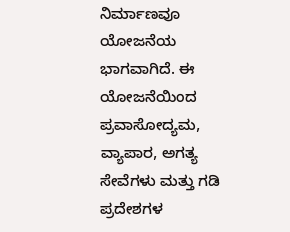ನಿರ್ಮಾಣವೂ ಯೋಜನೆಯ ಭಾಗವಾಗಿದೆ. ಈ ಯೋಜನೆಯಿಂದ ಪ್ರವಾಸೋದ್ಯಮ, ವ್ಯಾಪಾರ, ಅಗತ್ಯ ಸೇವೆಗಳು ಮತ್ತು ಗಡಿ ಪ್ರದೇಶಗಳ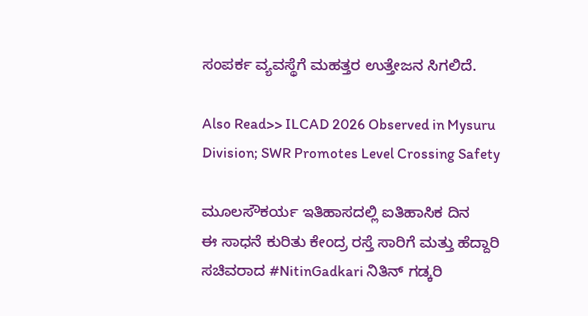ಸಂಪರ್ಕ ವ್ಯವಸ್ಥೆಗೆ ಮಹತ್ತರ ಉತ್ತೇಜನ ಸಿಗಲಿದೆ.

Also Read>> ILCAD 2026 Observed in Mysuru Division; SWR Promotes Level Crossing Safety

ಮೂಲಸೌಕರ್ಯ ಇತಿಹಾಸದಲ್ಲಿ ಐತಿಹಾಸಿಕ ದಿನ
ಈ ಸಾಧನೆ ಕುರಿತು ಕೇಂದ್ರ ರಸ್ತೆ ಸಾರಿಗೆ ಮತ್ತು ಹೆದ್ದಾರಿ ಸಚಿವರಾದ #NitinGadkari ನಿತಿನ್ ಗಡ್ಕರಿ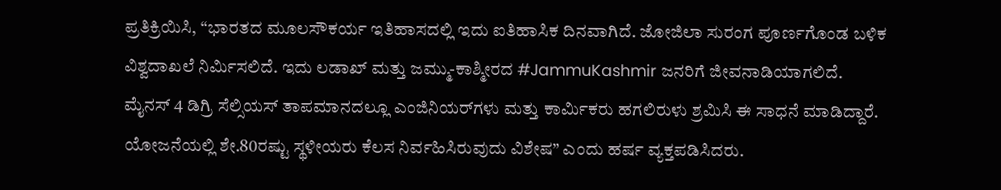ಪ್ರತಿಕ್ರಿಯಿಸಿ, “ಭಾರತದ ಮೂಲಸೌಕರ್ಯ ಇತಿಹಾಸದಲ್ಲಿ ಇದು ಐತಿಹಾಸಿಕ ದಿನವಾಗಿದೆ. ಜೋಜಿಲಾ ಸುರಂಗ ಪೂರ್ಣಗೊಂಡ ಬಳಿಕ ವಿಶ್ವದಾಖಲೆ ನಿರ್ಮಿಸಲಿದೆ. ಇದು ಲಡಾಖ್ ಮತ್ತು ಜಮ್ಮು-ಕಾಶ್ಮೀರದ #JammuKashmir ಜನರಿಗೆ ಜೀವನಾಡಿಯಾಗಲಿದೆ. ಮೈನಸ್ 4 ಡಿಗ್ರಿ ಸೆಲ್ಸಿಯಸ್ ತಾಪಮಾನದಲ್ಲೂ ಎಂಜಿನಿಯರ್‌ಗಳು ಮತ್ತು ಕಾರ್ಮಿಕರು ಹಗಲಿರುಳು ಶ್ರಮಿಸಿ ಈ ಸಾಧನೆ ಮಾಡಿದ್ದಾರೆ. ಯೋಜನೆಯಲ್ಲಿ ಶೇ.80ರಷ್ಟು ಸ್ಥಳೀಯರು ಕೆಲಸ ನಿರ್ವಹಿಸಿರುವುದು ವಿಶೇಷ” ಎಂದು ಹರ್ಷ ವ್ಯಕ್ತಪಡಿಸಿದರು.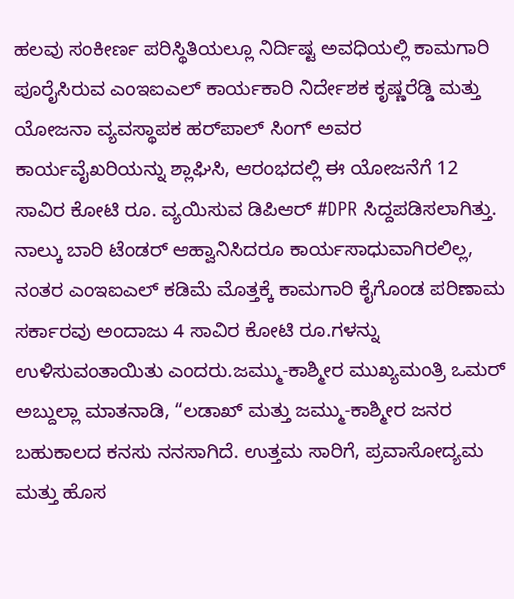ಹಲವು ಸಂಕೀರ್ಣ ಪರಿಸ್ಥಿತಿಯಲ್ಲೂ ನಿರ್ದಿಷ್ಟ ಅವಧಿಯಲ್ಲಿ ಕಾಮಗಾರಿ ಪೂರೈಸಿರುವ ಎಂಇಐಎಲ್ ಕಾರ್ಯಕಾರಿ ನಿರ್ದೇಶಕ ಕೃಷ್ಣರೆಡ್ಡಿ ಮತ್ತು ಯೋಜನಾ ವ್ಯವಸ್ಥಾಪಕ ಹರ್‌ಪಾಲ್ ಸಿಂಗ್ ಅವರ ಕಾರ್ಯವೈಖರಿಯನ್ನು ಶ್ಲಾಘಿಸಿ, ಆರಂಭದಲ್ಲಿ ಈ ಯೋಜನೆಗೆ 12 ಸಾವಿರ ಕೋಟಿ ರೂ. ವ್ಯಯಿಸುವ ಡಿಪಿಆರ್ #DPR ಸಿದ್ದಪಡಿಸಲಾಗಿತ್ತು. ನಾಲ್ಕು ಬಾರಿ ಟೆಂಡರ್ ಆಹ್ವಾನಿಸಿದರೂ ಕಾರ್ಯಸಾಧುವಾಗಿರಲಿಲ್ಲ, ನಂತರ ಎಂಇಐಎಲ್ ಕಡಿಮೆ ಮೊತ್ತಕ್ಕೆ ಕಾಮಗಾರಿ ಕೈಗೊಂಡ ಪರಿಣಾಮ ಸರ್ಕಾರವು ಅಂದಾಜು 4 ಸಾವಿರ ಕೋಟಿ ರೂ.ಗಳನ್ನು ಉಳಿಸುವಂತಾಯಿತು ಎಂದರು.ಜಮ್ಮು-ಕಾಶ್ಮೀರ ಮುಖ್ಯಮಂತ್ರಿ ಒಮರ್ ಅಬ್ದುಲ್ಲಾ ಮಾತನಾಡಿ, “ಲಡಾಖ್ ಮತ್ತು ಜಮ್ಮು-ಕಾಶ್ಮೀರ ಜನರ ಬಹುಕಾಲದ ಕನಸು ನನಸಾಗಿದೆ. ಉತ್ತಮ ಸಾರಿಗೆ, ಪ್ರವಾಸೋದ್ಯಮ ಮತ್ತು ಹೊಸ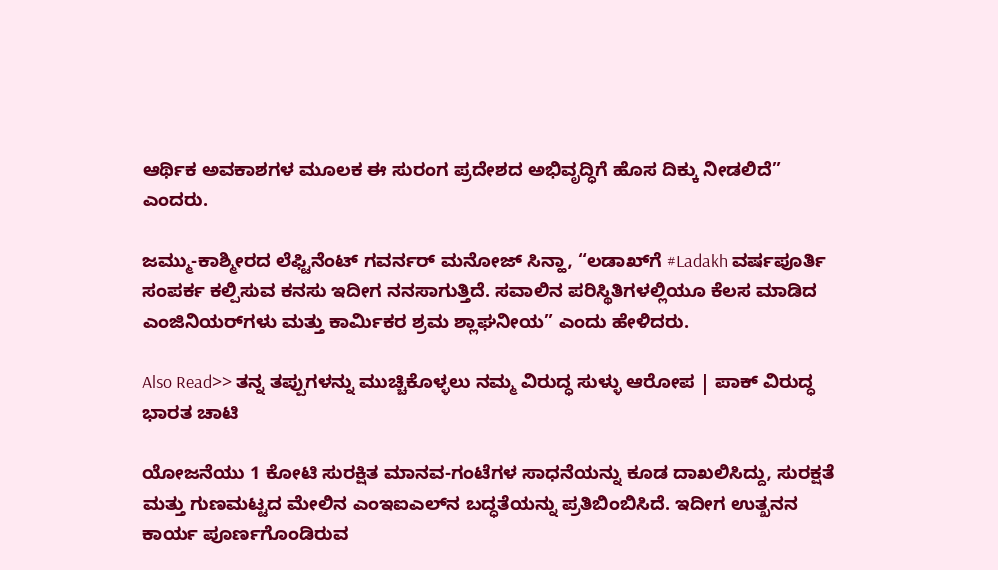ಆರ್ಥಿಕ ಅವಕಾಶಗಳ ಮೂಲಕ ಈ ಸುರಂಗ ಪ್ರದೇಶದ ಅಭಿವೃದ್ಧಿಗೆ ಹೊಸ ದಿಕ್ಕು ನೀಡಲಿದೆ” ಎಂದರು.

ಜಮ್ಮು-ಕಾಶ್ಮೀರದ ಲೆಫ್ಟಿನೆಂಟ್ ಗವರ್ನರ್ ಮನೋಜ್ ಸಿನ್ಹಾ, “ಲಡಾಖ್‌ಗೆ #Ladakh ವರ್ಷಪೂರ್ತಿ ಸಂಪರ್ಕ ಕಲ್ಪಿಸುವ ಕನಸು ಇದೀಗ ನನಸಾಗುತ್ತಿದೆ. ಸವಾಲಿನ ಪರಿಸ್ಥಿತಿಗಳಲ್ಲಿಯೂ ಕೆಲಸ ಮಾಡಿದ ಎಂಜಿನಿಯರ್‌ಗಳು ಮತ್ತು ಕಾರ್ಮಿಕರ ಶ್ರಮ ಶ್ಲಾಘನೀಯ” ಎಂದು ಹೇಳಿದರು.

Also Read>> ತನ್ನ ತಪ್ಪುಗಳನ್ನು ಮುಚ್ಚಿಕೊಳ್ಳಲು ನಮ್ಮ ವಿರುದ್ಧ ಸುಳ್ಳು ಆರೋಪ | ಪಾಕ್ ವಿರುದ್ಧ ಭಾರತ ಚಾಟಿ

ಯೋಜನೆಯು 1 ಕೋಟಿ ಸುರಕ್ಷಿತ ಮಾನವ-ಗಂಟೆಗಳ ಸಾಧನೆಯನ್ನು ಕೂಡ ದಾಖಲಿಸಿದ್ದು, ಸುರಕ್ಷತೆ ಮತ್ತು ಗುಣಮಟ್ಟದ ಮೇಲಿನ ಎಂಇಐಎಲ್‌ನ ಬದ್ಧತೆಯನ್ನು ಪ್ರತಿಬಿಂಬಿಸಿದೆ. ಇದೀಗ ಉತ್ಖನನ ಕಾರ್ಯ ಪೂರ್ಣಗೊಂಡಿರುವ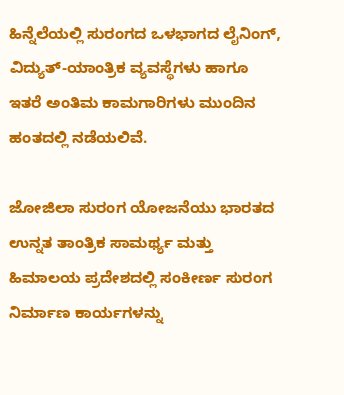ಹಿನ್ನೆಲೆಯಲ್ಲಿ ಸುರಂಗದ ಒಳಭಾಗದ ಲೈನಿಂಗ್, ವಿದ್ಯುತ್-ಯಾಂತ್ರಿಕ ವ್ಯವಸ್ಥೆಗಳು ಹಾಗೂ ಇತರೆ ಅಂತಿಮ ಕಾಮಗಾರಿಗಳು ಮುಂದಿನ ಹಂತದಲ್ಲಿ ನಡೆಯಲಿವೆ.

ಜೋಜಿಲಾ ಸುರಂಗ ಯೋಜನೆಯು ಭಾರತದ ಉನ್ನತ ತಾಂತ್ರಿಕ ಸಾಮರ್ಥ್ಯ ಮತ್ತು ಹಿಮಾಲಯ ಪ್ರದೇಶದಲ್ಲಿ ಸಂಕೀರ್ಣ ಸುರಂಗ ನಿರ್ಮಾಣ ಕಾರ್ಯಗಳನ್ನು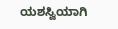ಯಶಸ್ವಿಯಾಗಿ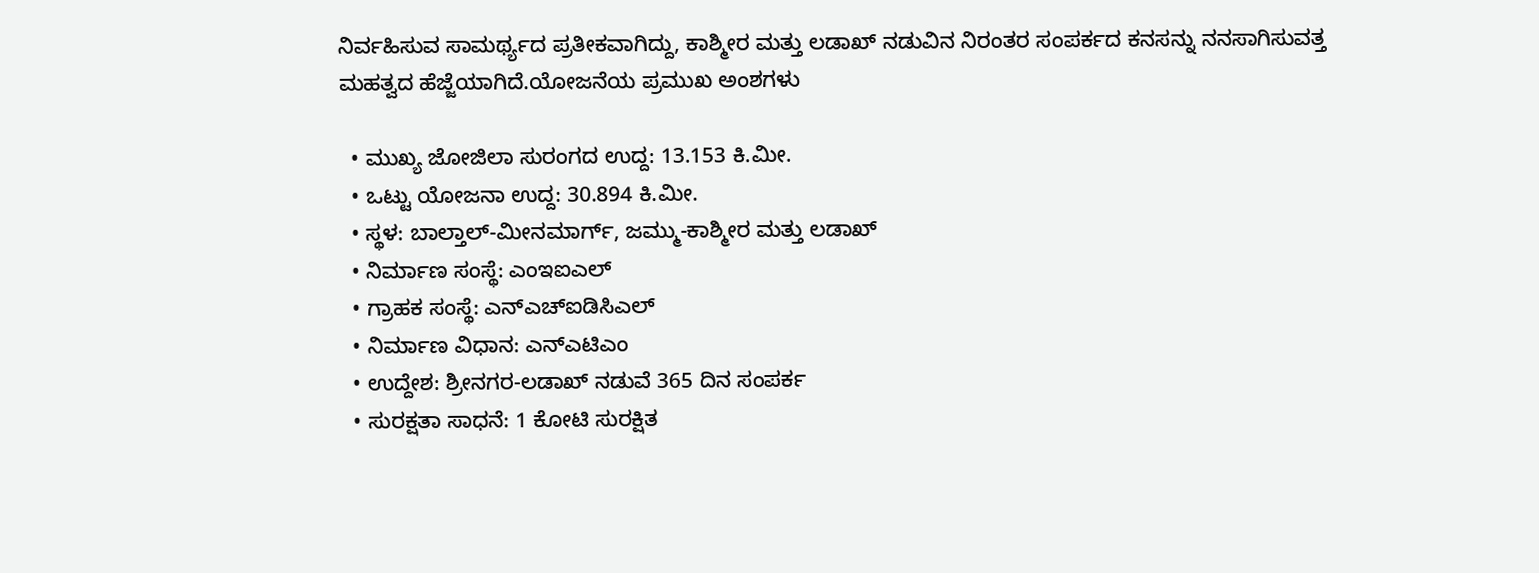ನಿರ್ವಹಿಸುವ ಸಾಮರ್ಥ್ಯದ ಪ್ರತೀಕವಾಗಿದ್ದು, ಕಾಶ್ಮೀರ ಮತ್ತು ಲಡಾಖ್ ನಡುವಿನ ನಿರಂತರ ಸಂಪರ್ಕದ ಕನಸನ್ನು ನನಸಾಗಿಸುವತ್ತ ಮಹತ್ವದ ಹೆಜ್ಜೆಯಾಗಿದೆ.ಯೋಜನೆಯ ಪ್ರಮುಖ ಅಂಶಗಳು

  • ಮುಖ್ಯ ಜೋಜಿಲಾ ಸುರಂಗದ ಉದ್ದ: 13.153 ಕಿ.ಮೀ.
  • ಒಟ್ಟು ಯೋಜನಾ ಉದ್ದ: 30.894 ಕಿ.ಮೀ.
  • ಸ್ಥಳ: ಬಾಲ್ತಾಲ್-ಮೀನಮಾರ್ಗ್, ಜಮ್ಮು-ಕಾಶ್ಮೀರ ಮತ್ತು ಲಡಾಖ್
  • ನಿರ್ಮಾಣ ಸಂಸ್ಥೆ: ಎಂಇಐಎಲ್
  • ಗ್ರಾಹಕ ಸಂಸ್ಥೆ: ಎನ್‌ಎಚ್‌ಐಡಿಸಿಎಲ್
  • ನಿರ್ಮಾಣ ವಿಧಾನ: ಎನ್‌ಎಟಿಎಂ
  • ಉದ್ದೇಶ: ಶ್ರೀನಗರ-ಲಡಾಖ್ ನಡುವೆ 365 ದಿನ ಸಂಪರ್ಕ
  • ಸುರಕ್ಷತಾ ಸಾಧನೆ: 1 ಕೋಟಿ ಸುರಕ್ಷಿತ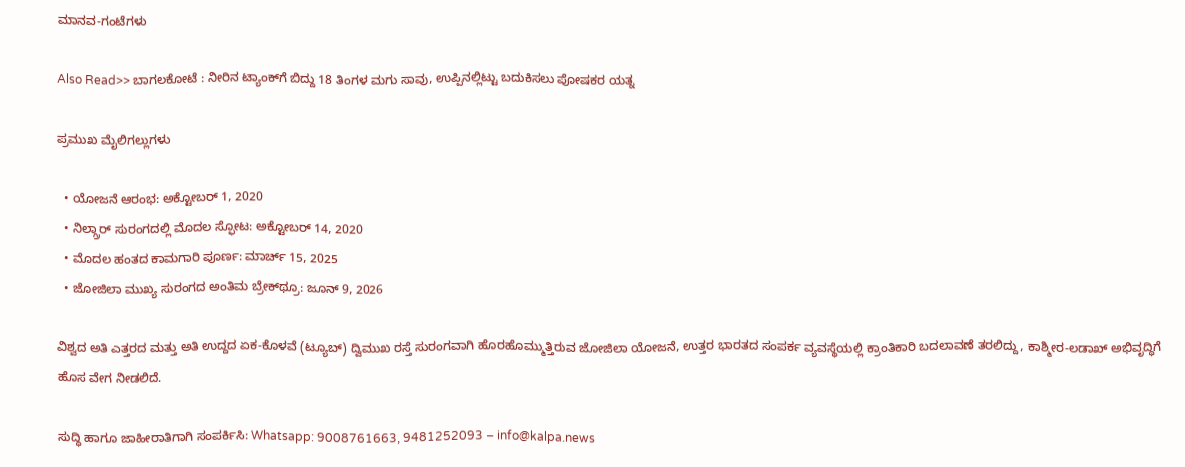ಮಾನವ-ಗಂಟೆಗಳು

Also Read>> ಬಾಗಲಕೋಟೆ : ನೀರಿನ ಟ್ಯಾಂಕ್‌ಗೆ ಬಿದ್ದು 18 ತಿಂಗಳ ಮಗು ಸಾವು, ಉಪ್ಪಿನಲ್ಲಿಟ್ಟು ಬದುಕಿಸಲು ಪೋಷಕರ ಯತ್ನ

ಪ್ರಮುಖ ಮೈಲಿಗಲ್ಲುಗಳು

  • ಯೋಜನೆ ಆರಂಭ: ಅಕ್ಟೋಬರ್ 1, 2020
  • ನಿಲ್ಗ್ರಾರ್ ಸುರಂಗದಲ್ಲಿ ಮೊದಲ ಸ್ಫೋಟ: ಅಕ್ಟೋಬರ್ 14, 2020
  • ಮೊದಲ ಹಂತದ ಕಾಮಗಾರಿ ಪೂರ್ಣ: ಮಾರ್ಚ್ 15, 2025
  • ಜೋಜಿಲಾ ಮುಖ್ಯ ಸುರಂಗದ ಅಂತಿಮ ಬ್ರೇಕ್‌ಥ್ರೂ: ಜೂನ್ 9, 2026

ವಿಶ್ವದ ಅತಿ ಎತ್ತರದ ಮತ್ತು ಅತಿ ಉದ್ದದ ಏಕ-ಕೊಳವೆ (ಟ್ಯೂಬ್) ದ್ವಿಮುಖ ರಸ್ತೆ ಸುರಂಗವಾಗಿ ಹೊರಹೊಮ್ಮುತ್ತಿರುವ ಜೋಜಿಲಾ ಯೋಜನೆ, ಉತ್ತರ ಭಾರತದ ಸಂಪರ್ಕ ವ್ಯವಸ್ಥೆಯಲ್ಲಿ ಕ್ರಾಂತಿಕಾರಿ ಬದಲಾವಣೆ ತರಲಿದ್ದು, ಕಾಶ್ಮೀರ-ಲಡಾಖ್ ಅಭಿವೃದ್ಧಿಗೆ ಹೊಸ ವೇಗ ನೀಡಲಿದೆ.

ಸುದ್ಧಿ ಹಾಗೂ ಜಾಹೀರಾತಿಗಾಗಿ ಸಂಪರ್ಕಿಸಿ: Whatsapp: 9008761663, 9481252093 – info@kalpa.news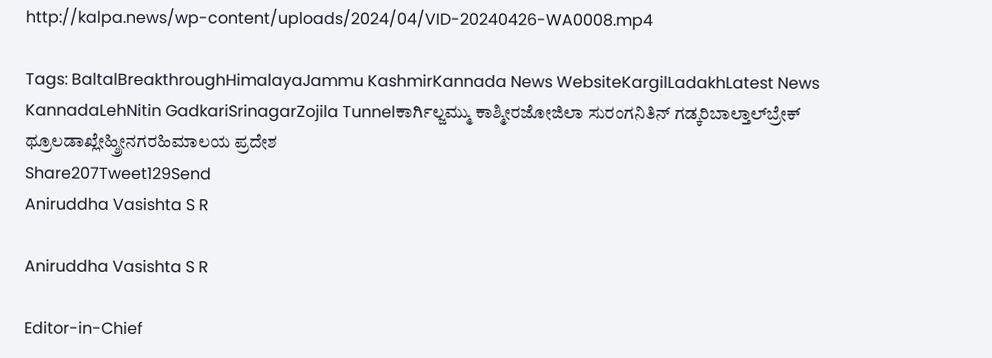http://kalpa.news/wp-content/uploads/2024/04/VID-20240426-WA0008.mp4

Tags: BaltalBreakthroughHimalayaJammu KashmirKannada News WebsiteKargilLadakhLatest News KannadaLehNitin GadkariSrinagarZojila Tunnelಕಾರ್ಗಿಲ್ಜಮ್ಮು ಕಾಶ್ಮೀರಜೋಜಿಲಾ ಸುರಂಗನಿತಿನ್ ಗಡ್ಕರಿಬಾಲ್ತಾಲ್‌ಬ್ರೇಕ್ ಥ್ರೂಲಡಾಖ್ಲೇಹ್ಶ್ರೀನಗರಹಿಮಾಲಯ ಪ್ರದೇಶ
Share207Tweet129Send
Aniruddha Vasishta S R

Aniruddha Vasishta S R

Editor-in-Chief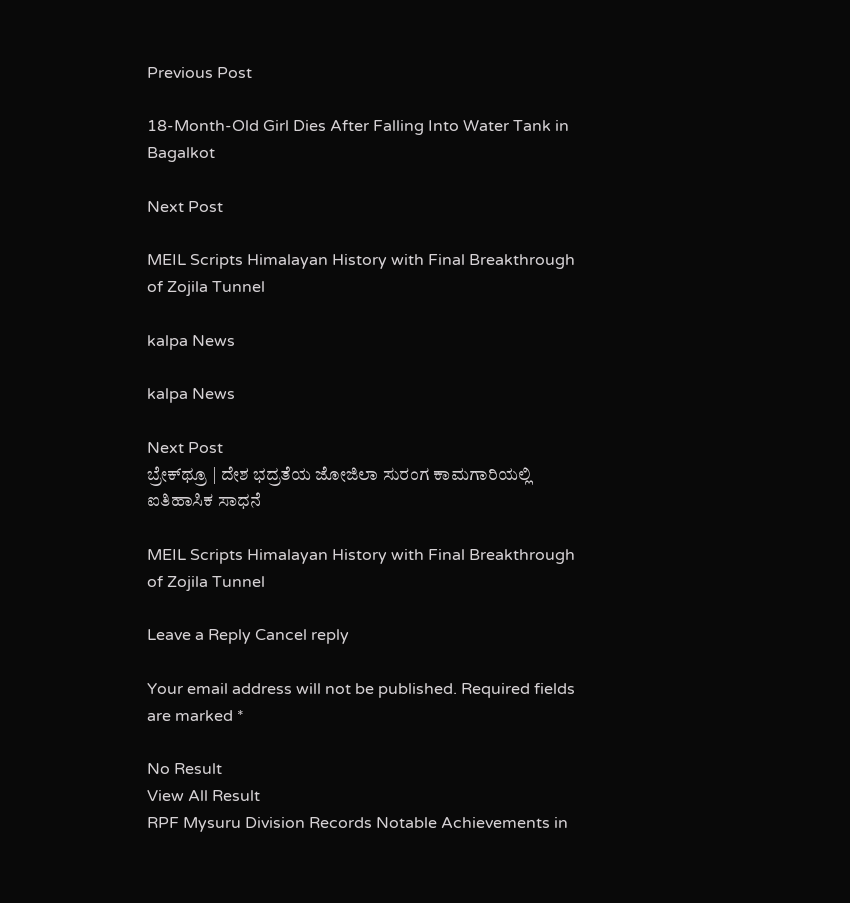Previous Post

18-Month-Old Girl Dies After Falling Into Water Tank in Bagalkot

Next Post

MEIL Scripts Himalayan History with Final Breakthrough of Zojila Tunnel

kalpa News

kalpa News

Next Post
ಬ್ರೇಕ್‌ಥ್ರೂ | ದೇಶ ಭದ್ರತೆಯ ಜೋಜಿಲಾ ಸುರಂಗ ಕಾಮಗಾರಿಯಲ್ಲಿ ಐತಿಹಾಸಿಕ ಸಾಧನೆ

MEIL Scripts Himalayan History with Final Breakthrough of Zojila Tunnel

Leave a Reply Cancel reply

Your email address will not be published. Required fields are marked *

No Result
View All Result
RPF Mysuru Division Records Notable Achievements in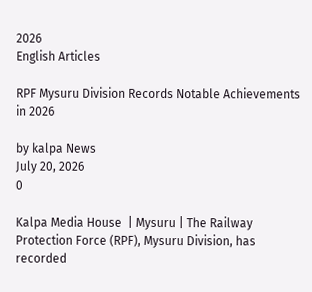2026
English Articles

RPF Mysuru Division Records Notable Achievements in 2026

by kalpa News
July 20, 2026
0

Kalpa Media House  | Mysuru | The Railway Protection Force (RPF), Mysuru Division, has recorded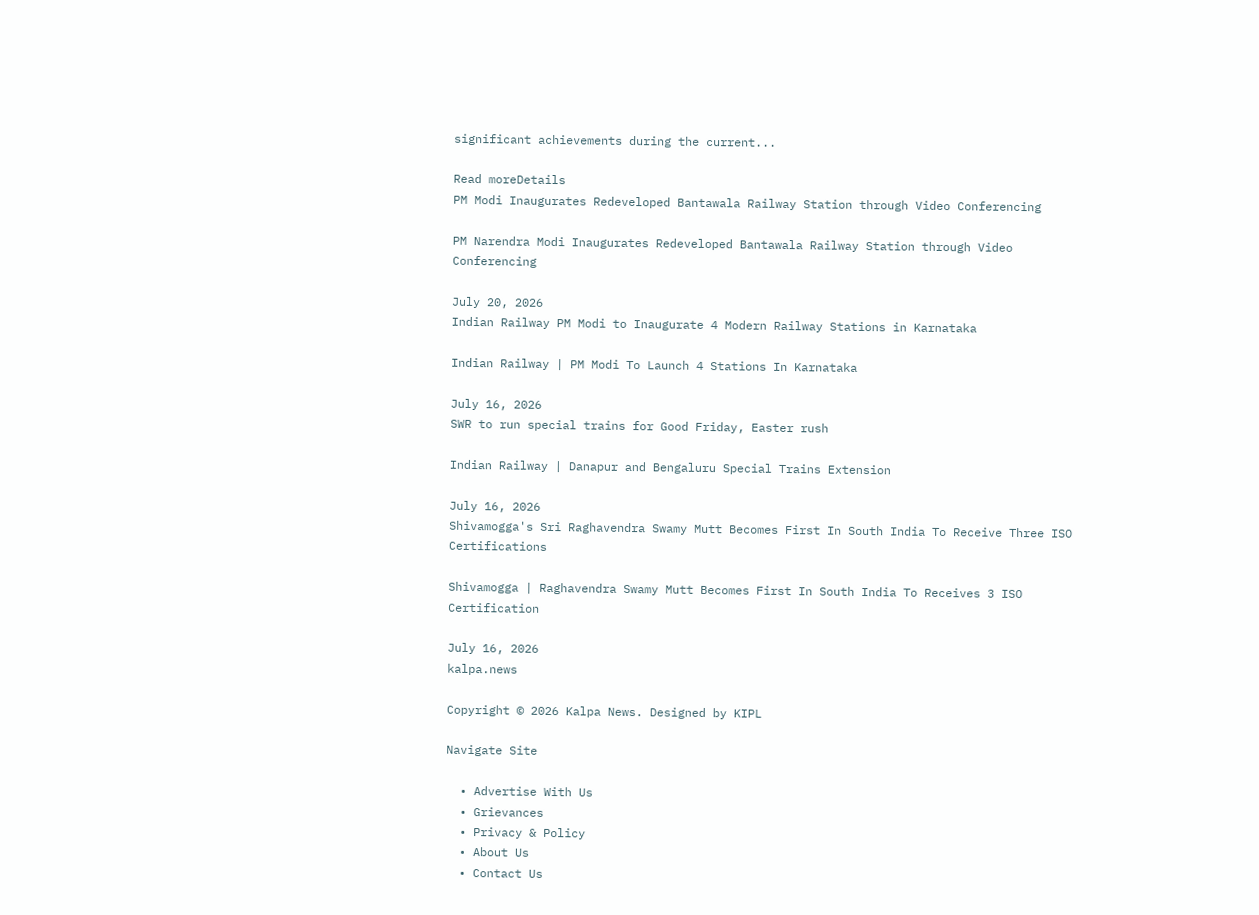significant achievements during the current...

Read moreDetails
PM Modi Inaugurates Redeveloped Bantawala Railway Station through Video Conferencing

PM Narendra Modi Inaugurates Redeveloped Bantawala Railway Station through Video Conferencing

July 20, 2026
Indian Railway PM Modi to Inaugurate 4 Modern Railway Stations in Karnataka

Indian Railway | PM Modi To Launch 4 Stations In Karnataka

July 16, 2026
SWR to run special trains for Good Friday, Easter rush

Indian Railway | Danapur and Bengaluru Special Trains Extension

July 16, 2026
Shivamogga's Sri Raghavendra Swamy Mutt Becomes First In South India To Receive Three ISO Certifications

Shivamogga | Raghavendra Swamy Mutt Becomes First In South India To Receives 3 ISO Certification

July 16, 2026
kalpa.news

Copyright © 2026 Kalpa News. Designed by KIPL

Navigate Site

  • Advertise With Us
  • Grievances
  • Privacy & Policy
  • About Us
  • Contact Us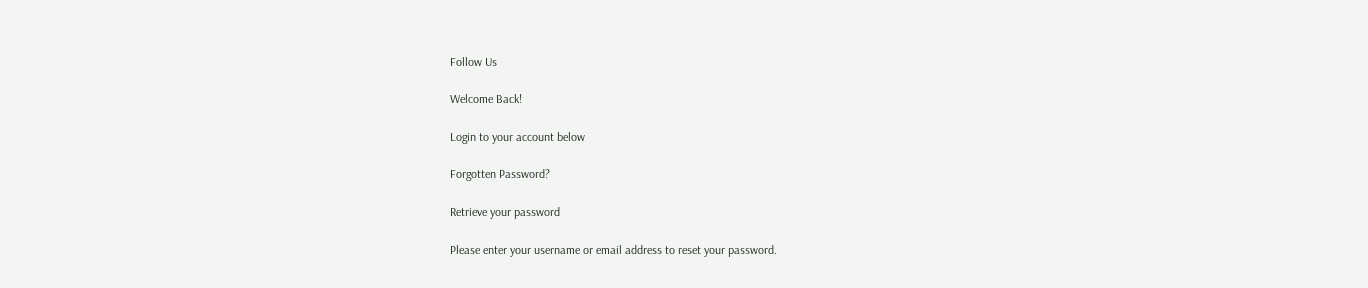Follow Us

Welcome Back!

Login to your account below

Forgotten Password?

Retrieve your password

Please enter your username or email address to reset your password.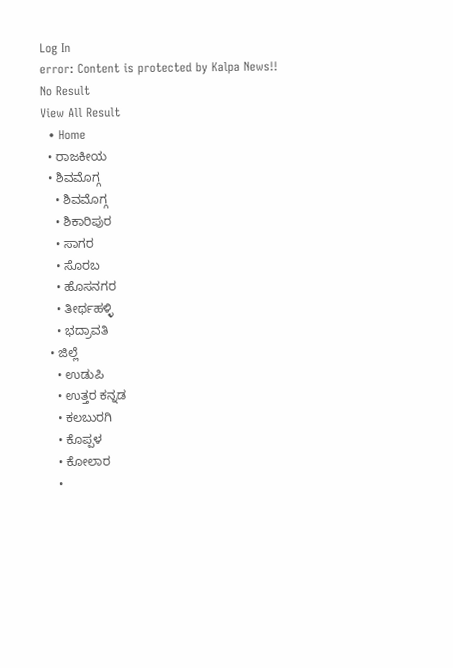Log In
error: Content is protected by Kalpa News!!
No Result
View All Result
  • Home
  • ರಾಜಕೀಯ
  • ಶಿವಮೊಗ್ಗ
    • ಶಿವಮೊಗ್ಗ
    • ಶಿಕಾರಿಪುರ
    • ಸಾಗರ
    • ಸೊರಬ
    • ಹೊಸನಗರ
    • ತೀರ್ಥಹಳ್ಳಿ
    • ಭದ್ರಾವತಿ
  • ಜಿಲ್ಲೆ
    • ಉಡುಪಿ
    • ಉತ್ತರ ಕನ್ನಡ
    • ಕಲಬುರಗಿ
    • ಕೊಪ್ಪಳ
    • ಕೋಲಾರ
    •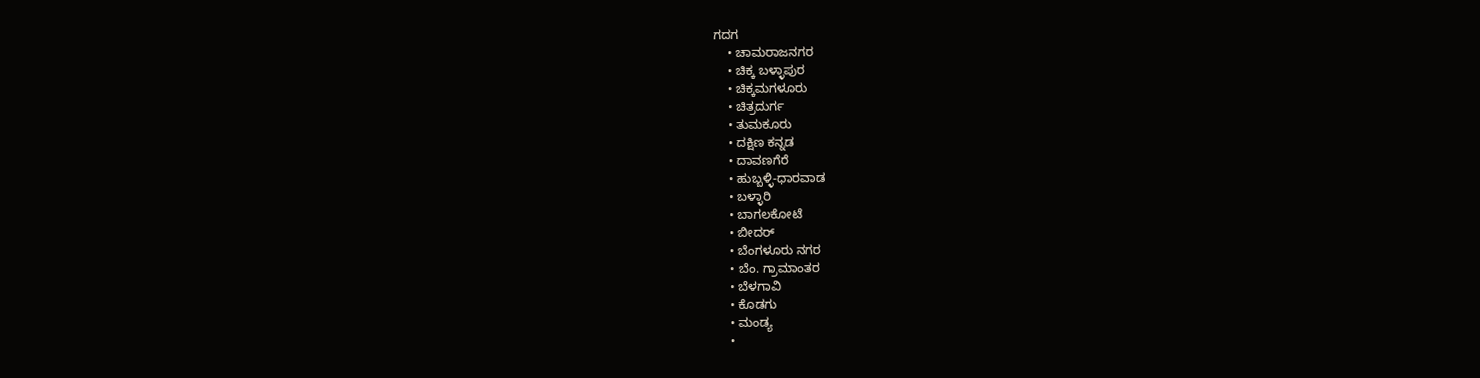ಗದಗ
    • ಚಾಮರಾಜನಗರ
    • ಚಿಕ್ಕ ಬಳ್ಳಾಪುರ
    • ಚಿಕ್ಕಮಗಳೂರು
    • ಚಿತ್ರದುರ್ಗ
    • ತುಮಕೂರು
    • ದಕ್ಷಿಣ ಕನ್ನಡ
    • ದಾವಣಗೆರೆ
    • ಹುಬ್ಬಳ್ಳಿ-ಧಾರವಾಡ
    • ಬಳ್ಳಾರಿ
    • ಬಾಗಲಕೋಟೆ
    • ಬೀದರ್
    • ಬೆಂಗಳೂರು ನಗರ
    • ಬೆಂ. ಗ್ರಾಮಾಂತರ
    • ಬೆಳಗಾವಿ
    • ಕೊಡಗು
    • ಮಂಡ್ಯ
    •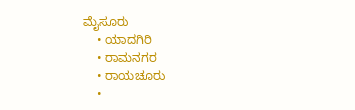ಮೈಸೂರು
    • ಯಾದಗಿರಿ
    • ರಾಮನಗರ
    • ರಾಯಚೂರು
    •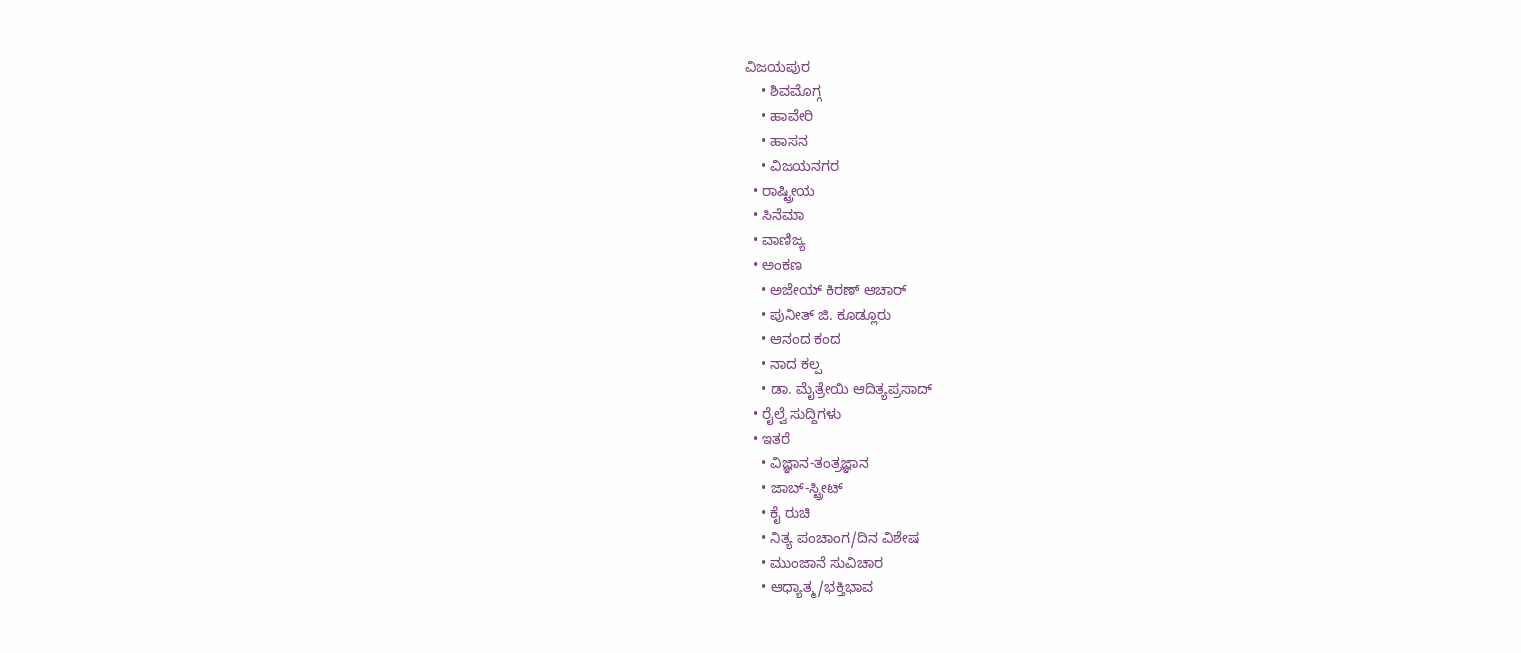ವಿಜಯಪುರ
    • ಶಿವಮೊಗ್ಗ
    • ಹಾವೇರಿ
    • ಹಾಸನ
    • ವಿಜಯನಗರ
  • ರಾಷ್ಟ್ರೀಯ
  • ಸಿನೆಮಾ
  • ವಾಣಿಜ್ಯ
  • ಅಂಕಣ
    • ಅಜೇಯ್ ಕಿರಣ್ ಆಚಾರ್
    • ಪುನೀತ್ ಜಿ. ಕೂಡ್ಲೂರು
    • ಆನಂದ ಕಂದ
    • ನಾದ ಕಲ್ಪ
    • ಡಾ. ಮೈತ್ರೇಯಿ ಆದಿತ್ಯಪ್ರಸಾದ್
  • ರೈಲ್ವೆ ಸುದ್ದಿಗಳು
  • ಇತರೆ
    • ವಿಜ್ಞಾನ-ತಂತ್ರಜ್ಞಾನ
    • ಜಾಬ್-ಸ್ಟ್ರೀಟ್
    • ಕೈ ರುಚಿ
    • ನಿತ್ಯ ಪಂಚಾಂಗ/ದಿನ ವಿಶೇಷ
    • ಮುಂಜಾನೆ ಸುವಿಚಾರ
    • ಆಧ್ಯಾತ್ಮ/ಭಕ್ತಿಭಾವ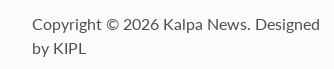Copyright © 2026 Kalpa News. Designed by KIPL